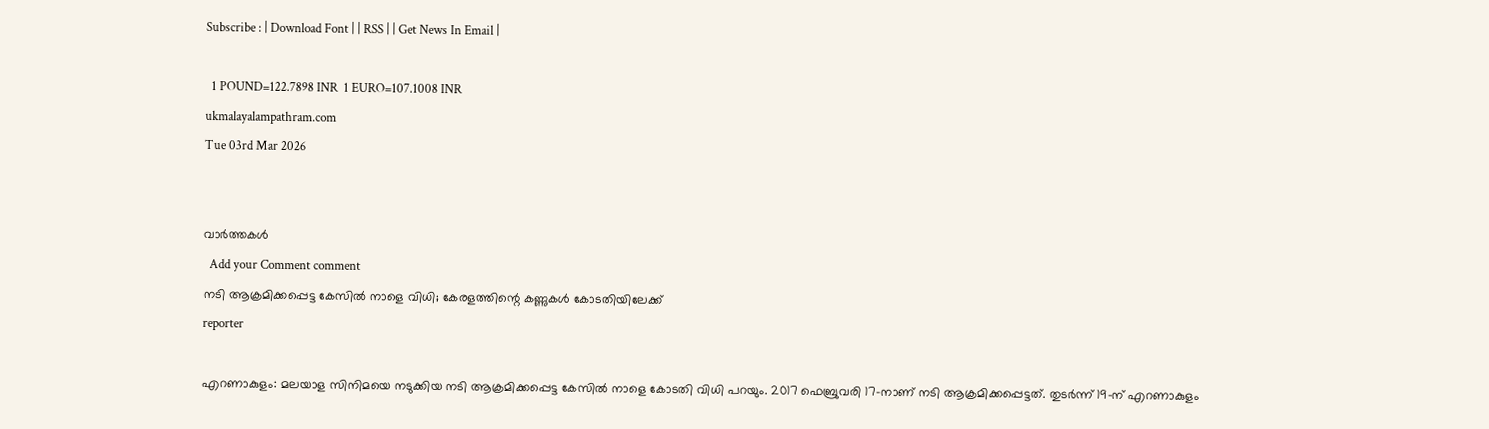Subscribe : | Download Font | | RSS | | Get News In Email |

  1 POUND=122.7898 INR  1 EURO=107.1008 INR
ukmalayalampathram.com
Tue 03rd Mar 2026


വാര്‍ത്തകള്‍
  Add your Comment comment
നടി ആക്രമിക്കപ്പെട്ട കേസില്‍ നാളെ വിധി; കേരളത്തിന്റെ കണ്ണുകള്‍ കോടതിയിലേക്ക്
reporter

എറണാകുളം: മലയാള സിനിമയെ നടുക്കിയ നടി ആക്രമിക്കപ്പെട്ട കേസില്‍ നാളെ കോടതി വിധി പറയും. 2017 ഫെബ്രുവരി 17-നാണ് നടി ആക്രമിക്കപ്പെട്ടത്. തുടര്‍ന്ന് 19-ന് എറണാകുളം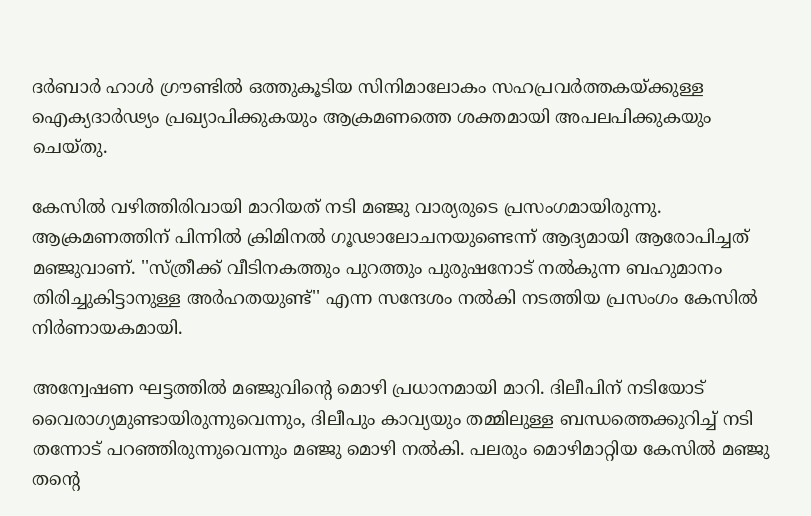ദര്‍ബാര്‍ ഹാള്‍ ഗ്രൗണ്ടില്‍ ഒത്തുകൂടിയ സിനിമാലോകം സഹപ്രവര്‍ത്തകയ്ക്കുള്ള ഐക്യദാര്‍ഢ്യം പ്രഖ്യാപിക്കുകയും ആക്രമണത്തെ ശക്തമായി അപലപിക്കുകയും ചെയ്തു.

കേസില്‍ വഴിത്തിരിവായി മാറിയത് നടി മഞ്ജു വാര്യരുടെ പ്രസംഗമായിരുന്നു. ആക്രമണത്തിന് പിന്നില്‍ ക്രിമിനല്‍ ഗൂഢാലോചനയുണ്ടെന്ന് ആദ്യമായി ആരോപിച്ചത് മഞ്ജുവാണ്. ''സ്ത്രീക്ക് വീടിനകത്തും പുറത്തും പുരുഷനോട് നല്‍കുന്ന ബഹുമാനം തിരിച്ചുകിട്ടാനുള്ള അര്‍ഹതയുണ്ട്'' എന്ന സന്ദേശം നല്‍കി നടത്തിയ പ്രസംഗം കേസില്‍ നിര്‍ണായകമായി.

അന്വേഷണ ഘട്ടത്തില്‍ മഞ്ജുവിന്റെ മൊഴി പ്രധാനമായി മാറി. ദിലീപിന് നടിയോട് വൈരാഗ്യമുണ്ടായിരുന്നുവെന്നും, ദിലീപും കാവ്യയും തമ്മിലുള്ള ബന്ധത്തെക്കുറിച്ച് നടി തന്നോട് പറഞ്ഞിരുന്നുവെന്നും മഞ്ജു മൊഴി നല്‍കി. പലരും മൊഴിമാറ്റിയ കേസില്‍ മഞ്ജു തന്റെ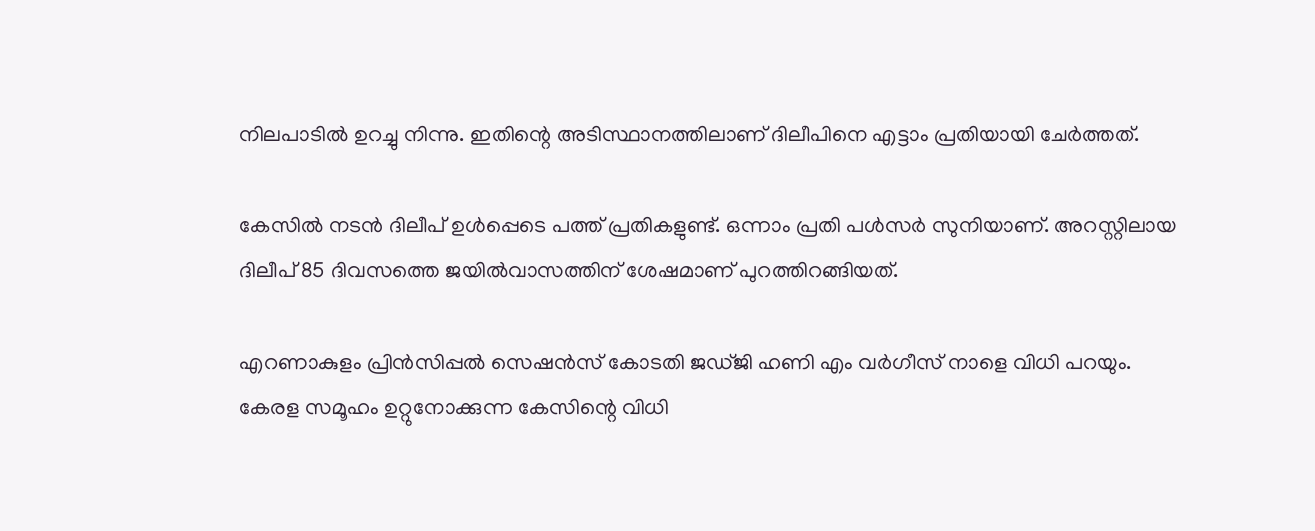നിലപാടില്‍ ഉറച്ചു നിന്നു. ഇതിന്റെ അടിസ്ഥാനത്തിലാണ് ദിലീപിനെ എട്ടാം പ്രതിയായി ചേര്‍ത്തത്.

കേസില്‍ നടന്‍ ദിലീപ് ഉള്‍പ്പെടെ പത്ത് പ്രതികളുണ്ട്. ഒന്നാം പ്രതി പള്‍സര്‍ സുനിയാണ്. അറസ്റ്റിലായ ദിലീപ് 85 ദിവസത്തെ ജയില്‍വാസത്തിന് ശേഷമാണ് പുറത്തിറങ്ങിയത്.

എറണാകുളം പ്രിന്‍സിപ്പല്‍ സെഷന്‍സ് കോടതി ജഡ്ജി ഹണി എം വര്‍ഗീസ് നാളെ വിധി പറയും. കേരള സമൂഹം ഉറ്റുനോക്കുന്ന കേസിന്റെ വിധി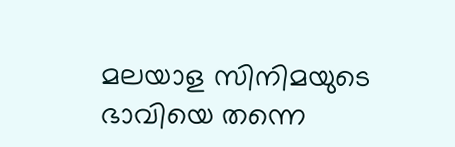മലയാള സിനിമയുടെ ഭാവിയെ തന്നെ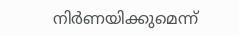നിര്‍ണയിക്കുമെന്ന്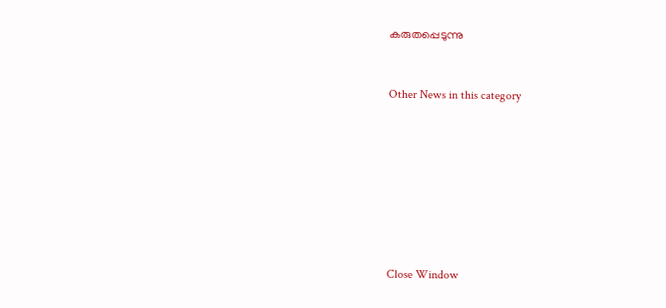കരുതപ്പെടുന്നു


Other News in this category








Close Window